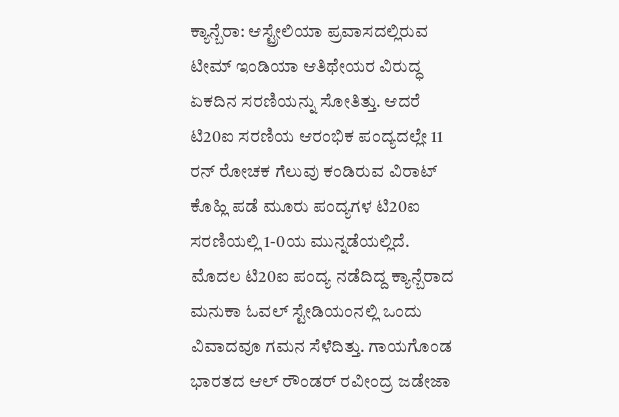ಕ್ಯಾನ್ಬೆರಾ: ಆಸ್ಟ್ರೇಲಿಯಾ ಪ್ರವಾಸದಲ್ಲಿರುವ ಟೀಮ್ ಇಂಡಿಯಾ ಆತಿಥೇಯರ ವಿರುದ್ಧ ಏಕದಿನ ಸರಣಿಯನ್ನು ಸೋತಿತ್ತು. ಆದರೆ ಟಿ20ಐ ಸರಣಿಯ ಆರಂಭಿಕ ಪಂದ್ಯದಲ್ಲೇ 11 ರನ್ ರೋಚಕ ಗೆಲುವು ಕಂಡಿರುವ ವಿರಾಟ್ ಕೊಹ್ಲಿ ಪಡೆ ಮೂರು ಪಂದ್ಯಗಳ ಟಿ20ಐ ಸರಣಿಯಲ್ಲಿ 1-0ಯ ಮುನ್ನಡೆಯಲ್ಲಿದೆ.
ಮೊದಲ ಟಿ20ಐ ಪಂದ್ಯ ನಡೆದಿದ್ದ ಕ್ಯಾನ್ಬೆರಾದ ಮನುಕಾ ಓವಲ್ ಸ್ಟೇಡಿಯಂನಲ್ಲಿ ಒಂದು ವಿವಾದವೂ ಗಮನ ಸೆಳೆದಿತ್ತು. ಗಾಯಗೊಂಡ ಭಾರತದ ಆಲ್ ರೌಂಡರ್ ರವೀಂದ್ರ ಜಡೇಜಾ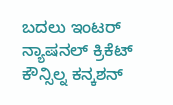ಬದಲು ಇಂಟರ್ ನ್ಯಾಷನಲ್ ಕ್ರಿಕೆಟ್ ಕೌನ್ಸಿಲ್ನ ಕನ್ಕಶನ್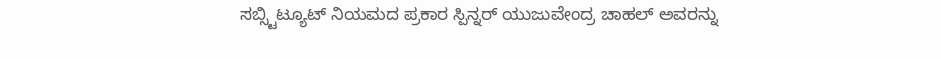ಸಬ್ಸ್ಟಿಟ್ಯೂಟ್ ನಿಯಮದ ಪ್ರಕಾರ ಸ್ಪಿನ್ನರ್ ಯುಜುವೇಂದ್ರ ಚಾಹಲ್ ಅವರನ್ನು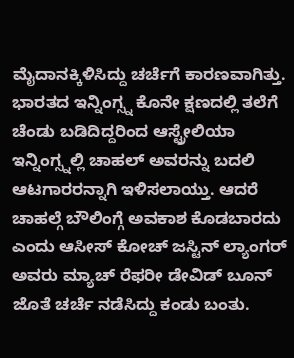ಮೈದಾನಕ್ಕಿಳಿಸಿದ್ದು ಚರ್ಚೆಗೆ ಕಾರಣವಾಗಿತ್ತು.
ಭಾರತದ ಇನ್ನಿಂಗ್ಸ್ನ ಕೊನೇ ಕ್ಷಣದಲ್ಲಿ ತಲೆಗೆ ಚೆಂಡು ಬಡಿದಿದ್ದರಿಂದ ಆಸ್ಟ್ರೇಲಿಯಾ ಇನ್ನಿಂಗ್ಸ್ನಲ್ಲಿ ಚಾಹಲ್ ಅವರನ್ನು ಬದಲಿ ಆಟಗಾರರನ್ನಾಗಿ ಇಳಿಸಲಾಯ್ತು. ಆದರೆ ಚಾಹಲ್ಗೆ ಬೌಲಿಂಗ್ಗೆ ಅವಕಾಶ ಕೊಡಬಾರದು ಎಂದು ಆಸೀಸ್ ಕೋಚ್ ಜಸ್ಟಿನ್ ಲ್ಯಾಂಗರ್ ಅವರು ಮ್ಯಾಚ್ ರೆಫರೀ ಡೇವಿಡ್ ಬೂನ್ ಜೊತೆ ಚರ್ಚೆ ನಡೆಸಿದ್ದು ಕಂಡು ಬಂತು.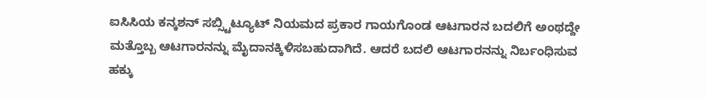ಐಸಿಸಿಯ ಕನ್ಕಶನ್ ಸಬ್ಸ್ಟಿಟ್ಯೂಟ್ ನಿಯಮದ ಪ್ರಕಾರ ಗಾಯಗೊಂಡ ಆಟಗಾರನ ಬದಲಿಗೆ ಅಂಥದ್ದೇ ಮತ್ತೊಬ್ಬ ಆಟಗಾರನನ್ನು ಮೈದಾನಕ್ಕಿಳಿಸಬಹುದಾಗಿದೆ. ಆದರೆ ಬದಲಿ ಆಟಗಾರನನ್ನು ನಿರ್ಬಂಧಿಸುವ ಹಕ್ಕು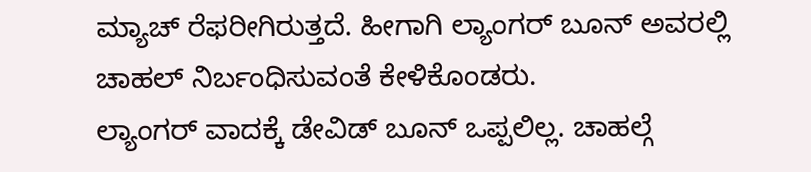ಮ್ಯಾಚ್ ರೆಫರೀಗಿರುತ್ತದೆ. ಹೀಗಾಗಿ ಲ್ಯಾಂಗರ್ ಬೂನ್ ಅವರಲ್ಲಿ ಚಾಹಲ್ ನಿರ್ಬಂಧಿಸುವಂತೆ ಕೇಳಿಕೊಂಡರು.
ಲ್ಯಾಂಗರ್ ವಾದಕ್ಕೆ ಡೇವಿಡ್ ಬೂನ್ ಒಪ್ಪಲಿಲ್ಲ. ಚಾಹಲ್ಗೆ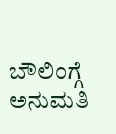ಬೌಲಿಂಗ್ಗೆ ಅನುಮತಿ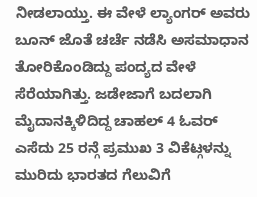ನೀಡಲಾಯ್ತು. ಈ ವೇಳೆ ಲ್ಯಾಂಗರ್ ಅವರು ಬೂನ್ ಜೊತೆ ಚರ್ಚೆ ನಡೆಸಿ ಅಸಮಾಧಾನ ತೋರಿಕೊಂಡಿದ್ದು ಪಂದ್ಯದ ವೇಳೆ ಸೆರೆಯಾಗಿತ್ತು. ಜಡೇಜಾಗೆ ಬದಲಾಗಿ ಮೈದಾನಕ್ಕಿಳಿದಿದ್ದ ಚಾಹಲ್ 4 ಓವರ್ ಎಸೆದು 25 ರನ್ಗೆ ಪ್ರಮುಖ 3 ವಿಕೆಟ್ಗಳನ್ನು ಮುರಿದು ಭಾರತದ ಗೆಲುವಿಗೆ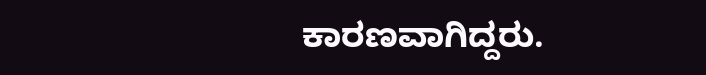ಕಾರಣವಾಗಿದ್ದರು.